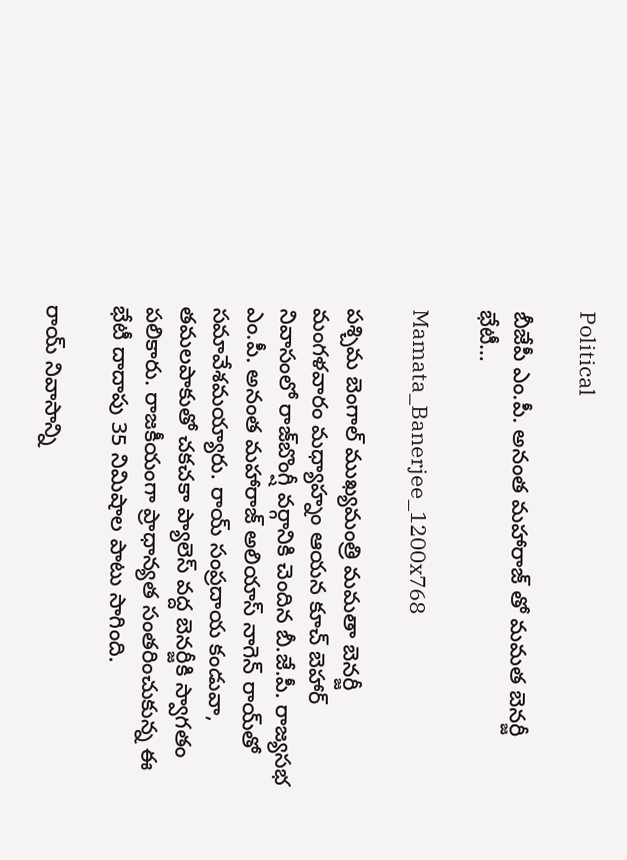Political

బీజేపీ ఎం.పీ. అనంత మహారాజ్ తో మమత బెనర్జీ భేటీ…

Mamata_Banerjee_1200x768

పశ్చిమ బెంగాల్ ముఖ్యమంత్రి మమతా బెనర్జీ మంగళవారం మధ్యాహ్నం ఆయన కూచ్ బెహార్ నివాసంలో రాజ్‌బొంగ్షీ వర్గానికి చెందిన బీ.జే.పీ. రాజ్యసభ ఎం.పీ. అనంత మహారాజ్ అలియాస్ నాగెన్ రాయ్‌తో సమావేశమయ్యారు. రాయ్ సంప్రదాయ కండువా, తమలపాకుతో చకచకా ప్యాలెస్ వద్ద బెనర్జీకి స్వాగతం పలికారు. రాజకీయంగా ప్రాధాన్యత సంతరించుకున్న ఈ భేటీ దాదాపు 35 నిమిషాల పాటు సాగింది.

రాయ్ నివాసాన్ని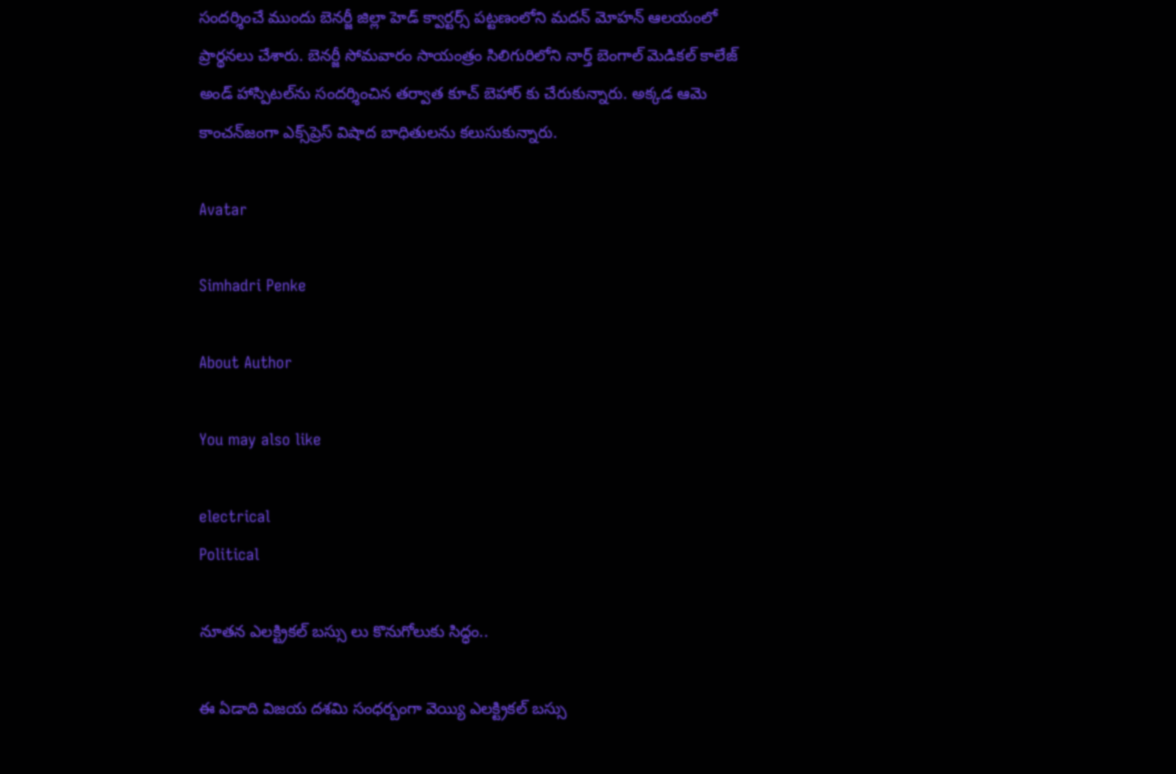సందర్శించే ముందు బెనర్జీ జిల్లా హెడ్ క్వార్టర్స్ పట్టణంలోని మదన్ మోహన్ ఆలయంలో ప్రార్థనలు చేశారు. బెనర్జీ సోమవారం సాయంత్రం సిలిగురిలోని నార్త్ బెంగాల్ మెడికల్ కాలేజ్ అండ్ హాస్పిటల్‌ను సందర్శించిన తర్వాత కూచ్ బెహార్ కు చేరుకున్నారు. అక్కడ ఆమె కాంచన్‌జంగా ఎక్స్‌ప్రెస్ విషాద బాధితులను కలుసుకున్నారు.

Avatar

Simhadri Penke

About Author

You may also like

electrical
Political

నూతన ఎలక్ట్రికల్ బస్సు లు కొనుగోలుకు సిద్ధం..

ఈ ఏడాది విజయ దశమి సంధర్బంగా వెయ్యి ఎలక్ట్రికల్ బస్సు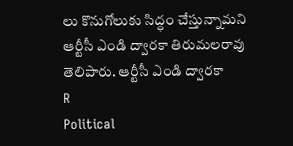లు కొనుగోలుకు సిద్ధం చేస్తున్నామని ఆర్టీసీ ఎండి ద్వారకా తిరుమలరావు తెలిపారు. ఆర్టీసీ ఎండి ద్వారకా
R
Political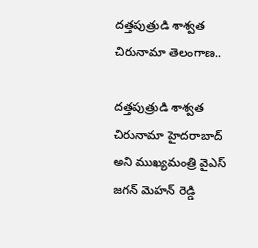దత్తపుత్రుడి శాశ్వత చిరునామా తెలంగాణ..

దత్తపుత్రుడి శాశ్వత చిరునామా హైదరాబాద్ అని ముఖ్యమంత్రి వైఎస్ జగన్ మెహన్ రెడ్డి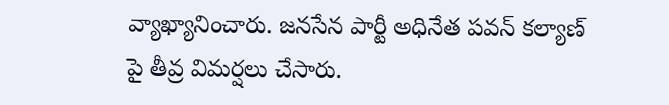వ్యాఖ్యానించారు. జనసేన పార్టీ అధినేత పవన్ కల్యాణ్ పై తీవ్ర విమర్షలు చేసారు.